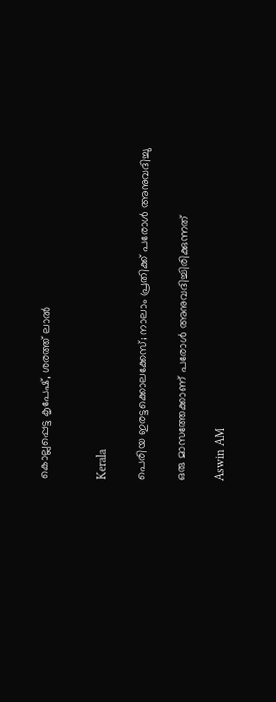കൊല്ലപ്പെട്ട കൃപേഷ്, ശരത്ത് ലാൽ


Kerala

പെരിയ ഇരട്ടക്കൊലക്കേസ്; നാലാം പ്രതിക്ക് പരോൾ അനുവദിച്ചു

ഒരു മാസത്തേക്കാണ് പരോൾ അനുവദിച്ചിരിക്കുന്നത്

Aswin AM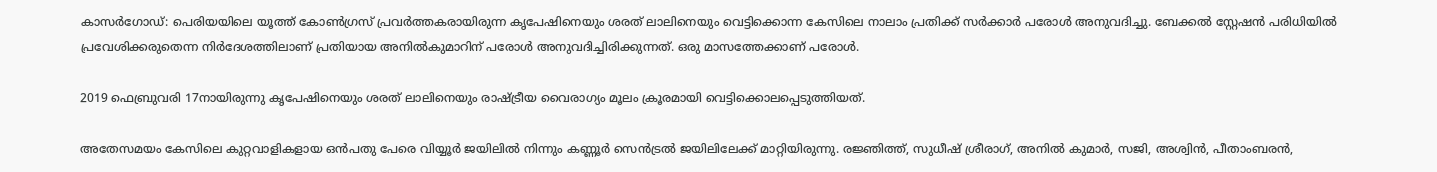കാസർഗോഡ്: പെരിയയിലെ യൂത്ത് കോൺഗ്രസ് പ്രവർത്തകരായിരുന്ന കൃപേഷിനെയും ശരത് ലാലിനെയും വെട്ടിക്കൊന്ന കേസിലെ നാലാം പ്രതിക്ക് സർക്കാർ പരോൾ അനുവദിച്ചു. ബേക്കൽ സ്റ്റേഷൻ പരിധിയിൽ പ്രവേശിക്കരുതെന്ന നിർദേശത്തിലാണ് പ്രതിയായ അനിൽകുമാറിന് പരോൾ അനുവദിച്ചിരിക്കുന്നത്. ഒരു മാസത്തേക്കാണ് പരോൾ.

2019 ഫെബ്രുവരി 17നായിരുന്നു കൃപേഷിനെയും ശരത് ലാലിനെയും രാഷ്ട്രീയ വൈരാഗ‍്യം മൂലം ക്രൂരമായി വെട്ടിക്കൊലപ്പെടുത്തിയത്.

അതേസമയം കേസിലെ കുറ്റവാളികളായ ഒൻപതു പേരെ വിയ്യൂർ ജയിലിൽ നിന്നും കണ്ണൂർ സെൻട്രൽ ജയിലിലേക്ക് മാറ്റിയിരുന്നു. രജ്ഞിത്ത്, സുധീഷ് ശ്രീരാഗ്, അനിൽ കുമാർ, സജി, അശ്വിൻ, പീതാംബരൻ,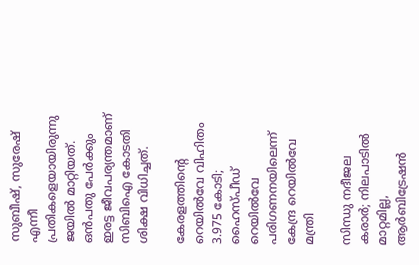സുബീഷ്, സുരേഷ് എന്നീ പ്രതികളെയായിരുന്നു ജയിൽ മാറ്റിയത്. ഒൻപതു പേർക്കും ഇരട്ട ജീവപര‍്യന്തമാണ് സിബിഐ കോടതി ശിക്ഷ വിധിച്ചത്.

കേരളത്തിന്‍റെ റെയിൽവേ വിഹിതം 3.975 കോടി; ഹൈസ്പീഡ് റെയിൽവേ പരിഗണനയിലെന്ന് കേന്ദ്ര റെയിൽവേ മന്ത്രി

സിന്ധു നദീജല കരാർ; നിലപാടിൽ മാറ്റമില്ല, ആർബിട്രേഷൻ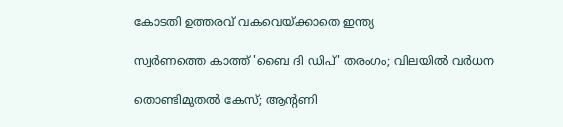കോടതി ഉത്തരവ് വകവെയ്ക്കാതെ ഇന്ത്യ

സ്വർണത്തെ കാത്ത് 'ബൈ ദി ഡിപ്' തരംഗം; വിലയിൽ വർധന

തൊണ്ടിമുതൽ കേസ്; ആന്‍റണി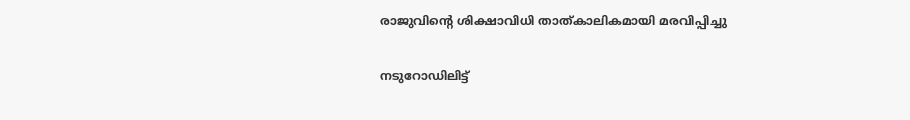രാജുവിന്‍റെ ശിക്ഷാവിധി താത്കാലികമായി മരവിപ്പിച്ചു

നടുറോഡിലിട്ട്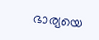ഭാര്യയെ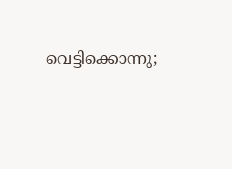വെട്ടിക്കൊന്നു;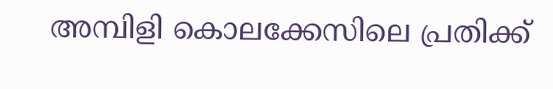അമ്പിളി കൊലക്കേസിലെ പ്രതിക്ക്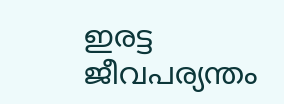ഇരട്ട ജീവപര്യന്തം